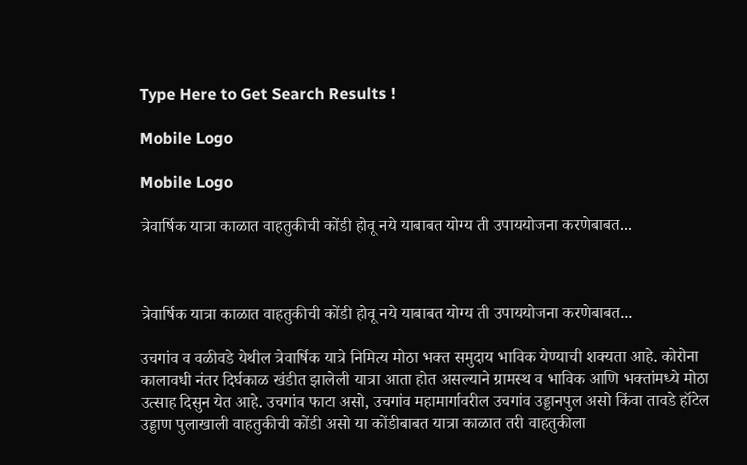Type Here to Get Search Results !

Mobile Logo

Mobile Logo

त्रेवार्षिक यात्रा काळात वाहतुकीची कोंडी होवू नये याबाबत योग्य ती उपाययोजना करणेबाबत...



त्रेवार्षिक यात्रा काळात वाहतुकीची कोंडी होवू नये याबाबत योग्य ती उपाययोजना करणेबाबत...

उचगांव व वळीवडे येथील त्रेवार्षिक यात्रे निमित्य मोठा भक्त समुदाय भाविक येण्याची शक्यता आहे. कोरोना कालावधी नंतर दिर्घकाळ खंडीत झालेली यात्रा आता होत असल्याने ग्रामस्थ व भाविक आणि भक्तांमध्ये मोठा उत्साह दिसुन येत आहे. उचगांव फाटा असो, उचगांव महामार्गावरील उचगांव उड्डानपुल असो किंवा तावडे हॉटेल उड्डाण पुलाखाली वाहतुकीची कोंडी असो या कोंडीबाबत यात्रा काळात तरी वाहतुकीला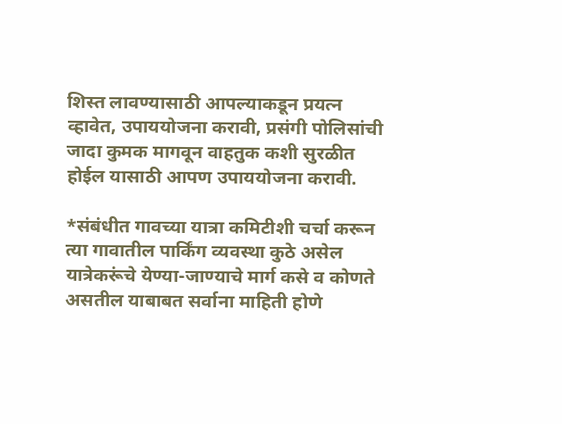शिस्त लावण्यासाठी आपल्याकडून प्रयत्न व्हावेत, उपाययोजना करावी, प्रसंगी पोलिसांची जादा कुमक मागवून वाहतुक कशी सुरळीत होईल यासाठी आपण उपाययोजना करावी.

*संबंधीत गावच्या यात्रा कमिटीशी चर्चा करून त्या गावातील पार्किंग व्यवस्था कुठे असेल यात्रेकरूंचे येण्या-जाण्याचे मार्ग कसे व कोणते असतील याबाबत सर्वाना माहिती होणे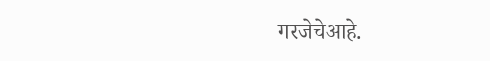गरजेचेआहे.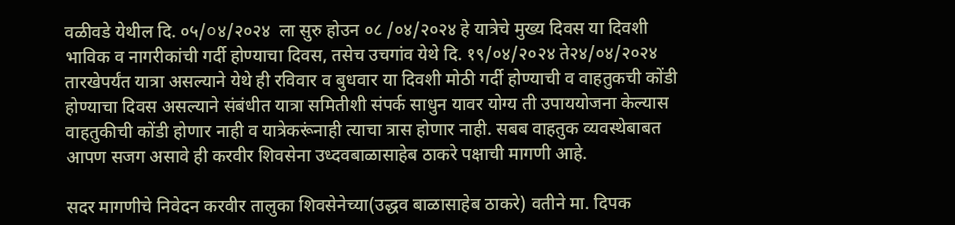वळीवडे येथील दि. ०५/০४/२०२४  ला सुरु होउन ०८ /०४/२०२४ हे यात्रेचे मुख्य दिवस या दिवशी भाविक व नागरीकांची गर्दी होण्याचा दिवस, तसेच उचगांव येथे दि. १९/०४/२०२४ ते२४/०४/२०२४ तारखेपर्यंत यात्रा असल्याने येथे ही रविवार व बुधवार या दिवशी मोठी गर्दी होण्याची व वाहतुकची कोंडी होण्याचा दिवस असल्याने संबंधीत यात्रा समितीशी संपर्क साधुन यावर योग्य ती उपाययोजना केल्यास वाहतुकीची कोंडी होणार नाही व यात्रेकरूंनाही त्याचा त्रास होणार नाही. सबब वाहतुक व्यवस्थेबाबत आपण सजग असावे ही करवीर शिवसेना उध्दवबाळासाहेब ठाकरे पक्षाची मागणी आहे.

सदर मागणीचे निवेदन करवीर तालुका शिवसेनेच्या(उद्धव बाळासाहेब ठाकरे) वतीने मा. दिपक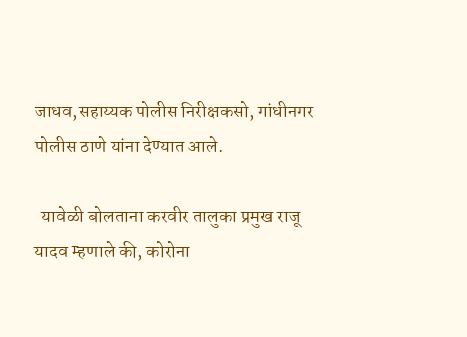जाधव,सहाय्यक पोलीस निरीक्षकसो, गांधीनगर पोलीस ठाणे यांना देण्यात आले.

  यावेळी बोलताना करवीर तालुका प्रमुख राजू यादव म्हणाले की, कोरोना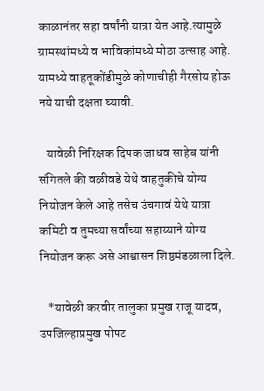काळानंतर सहा वर्षांनी यात्रा येत आहे.त्यामुळे ग्रामस्थांमध्ये व भाविकांमध्ये मोठा उत्साह आहे. यामध्ये वाहतूकोंडीमुळे कोणाचीही गैरसोय होऊ नये याची दक्षता घ्यावी.

   यावेळी निरिक्षक दिपक जाधव साहेब यांनी संगितले की वळीवडे येथे वाहतुकीचे योग्य नियोजन केले आहे तसेच उंचगावं येथे यात्रा कमिटी व तुमच्या सर्वांच्या सहाय्याने योग्य नियोजन करू असे आश्वासन शिष्ठमंडळाला दिले.

   *यावेळी करवीर तालुका प्रमुख राजू यादव, उपजिल्हाप्रमुख पोपट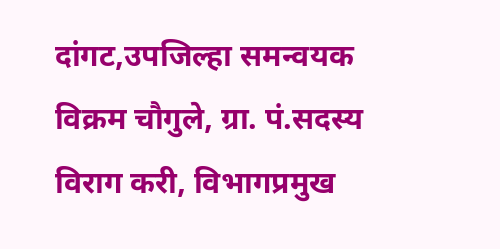दांगट,उपजिल्हा समन्वयक विक्रम चौगुले, ग्रा. पं.सदस्य विराग करी, विभागप्रमुख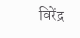विरेंद्र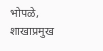भोपळे, शाखाप्रमुख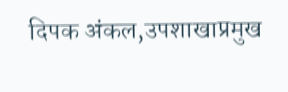दिपक अंकल,उपशाखाप्रमुख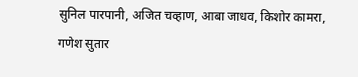सुनिल पारपानी, अजित चव्हाण, आबा जाधव, किशोर कामरा, गणेश सुतार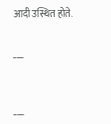आदी उस्थित होते.

___


___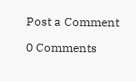Post a Comment

0 Comments